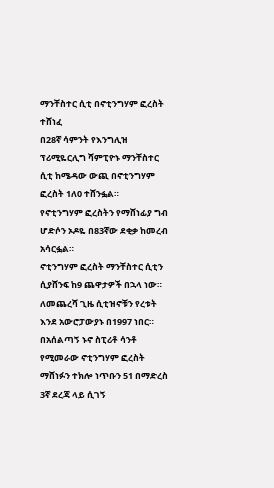ማንቸስተር ሲቲ በኖቲንግሃም ፎረስት ተሸነፈ
በ28ኛ ሳምንት የእንግሊዝ ፕሪሚዬርሊግ ሻምፒዮኑ ማንቸስተር ሲቲ ከሜዳው ውጪ በኖቲንግሃም ፎረስት 1ለ0 ተሸንፏል።
የኖቲንግሃም ፎረስትን የማሸነፊያ ግብ ሆድሶን ኦዶዬ በ83ኛው ደቂቃ ከመረብ አሳርፏል።
ኖቲንግሃም ፎረስት ማንቸስተር ሲቲን ሲያሸንፍ ከ9 ጨዋታዎች በኋላ ነው።
ለመጨረሻ ጊዜ ሲቲዝኖቹን የረቱት እንደ አውሮፓውያኑ በ1997 ነበር።
በአሰልጣኝ ኑኖ ስፒሪቶ ሳንቶ የሚመራው ኖቲንግሃም ፎረስት ማሸነፉን ተክሎ ነጥቡን 51 በማድረስ 3ኛ ደረጃ ላይ ሲገኝ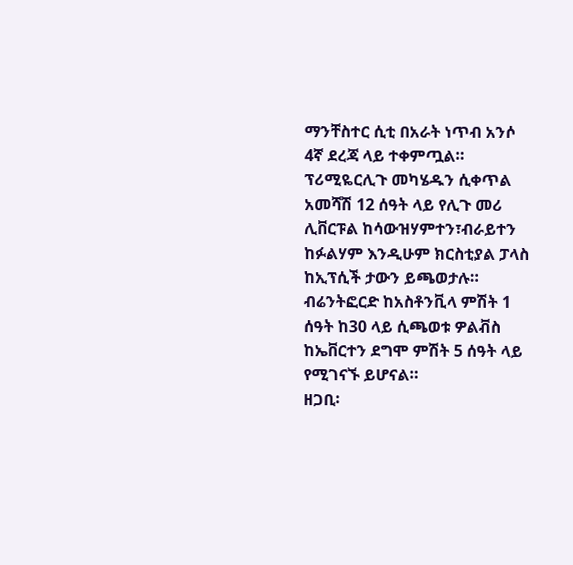ማንቸስተር ሲቲ በአራት ነጥብ አንሶ 4ኛ ደረጃ ላይ ተቀምጧል።
ፕሪሚዬርሊጉ መካሄዱን ሲቀጥል አመሻሽ 12 ሰዓት ላይ የሊጉ መሪ ሊቨርፑል ከሳውዝሃምተን፣ብራይተን ከፉልሃም እንዲሁም ክርስቲያል ፓላስ ከኢፕሲች ታውን ይጫወታሉ።
ብሬንትፎርድ ከአስቶንቪላ ምሽት 1 ሰዓት ከ30 ላይ ሲጫወቱ ዎልቭስ ከኤቨርተን ደግሞ ምሽት 5 ሰዓት ላይ የሚገናኙ ይሆናል።
ዘጋቢ፡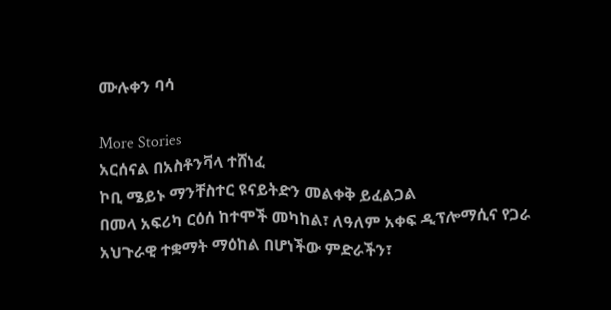ሙሉቀን ባሳ

More Stories
አርሰናል በአስቶንቫላ ተሸነፈ
ኮቢ ሜይኑ ማንቸስተር ዩናይትድን መልቀቅ ይፈልጋል
በመላ አፍሪካ ርዕሰ ከተሞች መካከል፣ ለዓለም አቀፍ ዲፕሎማሲና የጋራ አህጉራዊ ተቋማት ማዕከል በሆነችው ምድራችን፣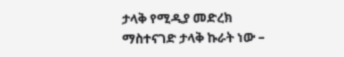ታላቅ የሚዲያ መድረክ ማስተናገድ ታላቅ ኩራት ነው –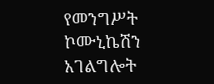የመንግሥት ኮሙኒኬሽን አገልግሎት